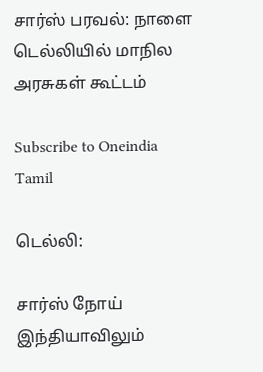சார்ஸ் பரவல்: நாளை டெல்லியில் மாநில அரசுகள் கூட்டம்

Subscribe to Oneindia Tamil

டெல்லி:

சார்ஸ் நோய் இந்தியாவிலும்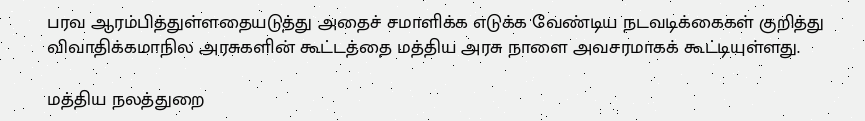பரவ ஆரம்பித்துள்ளதையடுத்து அதைச் சமாளிக்க எடுக்க வேண்டிய நடவடிக்கைகள் குறித்து விவாதிக்கமாநில அரசுகளின் கூட்டத்தை மத்திய அரசு நாளை அவசரமாகக் கூட்டியுள்ளது.

மத்திய நலத்துறை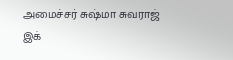அமைச்சர் சுஷ்மா சுவராஜ் இக்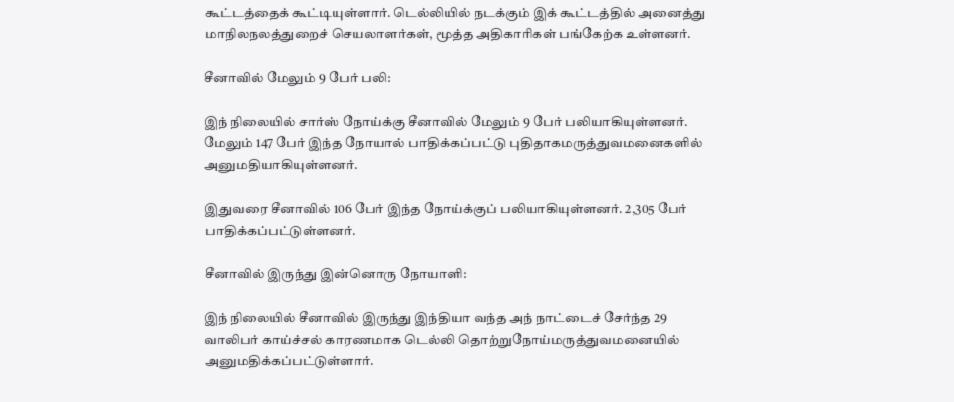கூட்டத்தைக் கூட்டியுள்ளார். டெல்லியில் நடக்கும் இக் கூட்டத்தில் அனைத்து மாநிலநலத்துறைச் செயலாளர்கள், மூத்த அதிகாரிகள் பங்கேற்க உள்ளனர்.

சீனாவில் மேலும் 9 பேர் பலி:

இந் நிலையில் சார்ஸ் நோய்க்கு சீனாவில் மேலும் 9 பேர் பலியாகியுள்ளனர். மேலும் 147 பேர் இந்த நோயால் பாதிக்கப்பட்டு புதிதாகமருத்துவமனைகளில் அனுமதியாகியுள்ளனர்.

இதுவரை சீனாவில் 106 பேர் இந்த நோய்க்குப் பலியாகியுள்ளனர். 2,305 பேர் பாதிக்கப்பட்டுள்ளனர்.

சீனாவில் இருந்து இன்னொரு நோயாளி:

இந் நிலையில் சீனாவில் இருந்து இந்தியா வந்த அந் நாட்டைச் சேர்ந்த 29 வாலிபர் காய்ச்சல் காரணமாக டெல்லி தொற்றுநோய்மருத்துவமனையில் அனுமதிக்கப்பட்டுள்ளார்.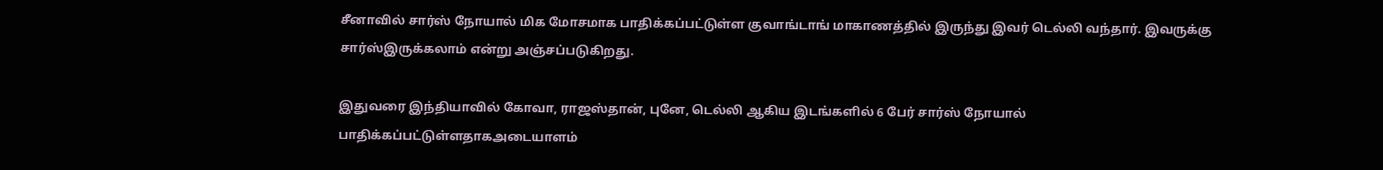சீனாவில் சார்ஸ் நோயால் மிக மோசமாக பாதிக்கப்பட்டுள்ள குவாங்டாங் மாகாணத்தில் இருந்து இவர் டெல்லி வந்தார். இவருக்கு சார்ஸ்இருக்கலாம் என்று அஞ்சப்படுகிறது.

இதுவரை இந்தியாவில் கோவா, ராஜஸ்தான், புனே, டெல்லி ஆகிய இடங்களில் 6 பேர் சார்ஸ் நோயால் பாதிக்கப்பட்டுள்ளதாகஅடையாளம்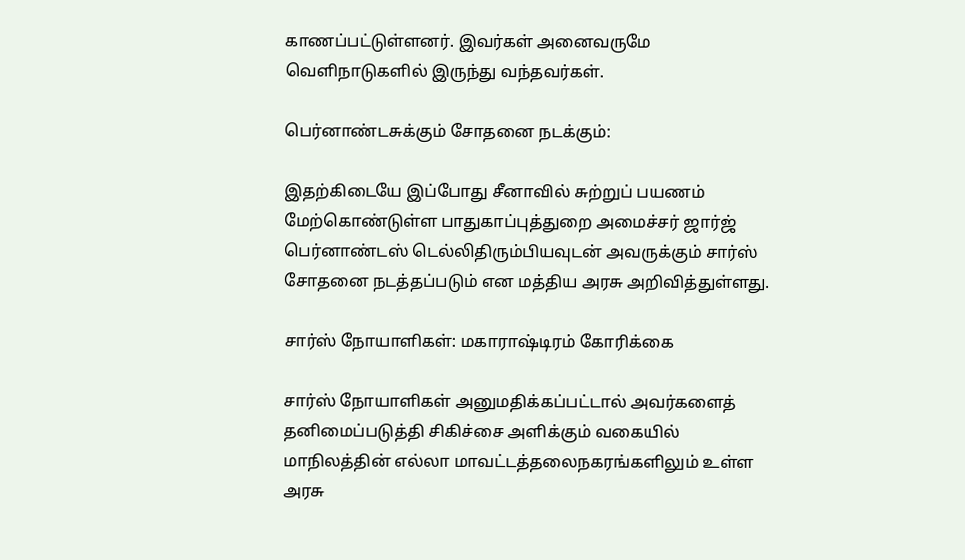காணப்பட்டுள்ளனர். இவர்கள் அனைவருமே வெளிநாடுகளில் இருந்து வந்தவர்கள்.

பெர்னாண்டசுக்கும் சோதனை நடக்கும்:

இதற்கிடையே இப்போது சீனாவில் சுற்றுப் பயணம் மேற்கொண்டுள்ள பாதுகாப்புத்துறை அமைச்சர் ஜார்ஜ் பெர்னாண்டஸ் டெல்லிதிரும்பியவுடன் அவருக்கும் சார்ஸ் சோதனை நடத்தப்படும் என மத்திய அரசு அறிவித்துள்ளது.

சார்ஸ் நோயாளிகள்: மகாராஷ்டிரம் கோரிக்கை

சார்ஸ் நோயாளிகள் அனுமதிக்கப்பட்டால் அவர்களைத் தனிமைப்படுத்தி சிகிச்சை அளிக்கும் வகையில் மாநிலத்தின் எல்லா மாவட்டத்தலைநகரங்களிலும் உள்ள அரசு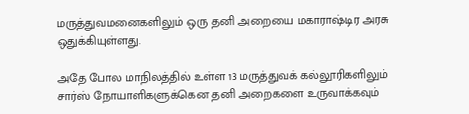மருத்துவமனைகளிலும் ஒரு தனி அறையை மகாராஷ்டிர அரசு ஒதுக்கியுள்ளது.

அதே போல மாநிலத்தில் உள்ள 13 மருத்துவக் கல்லூரிகளிலும் சார்ஸ் நோயாளிகளுக்கென தனி அறைகளை உருவாக்கவும்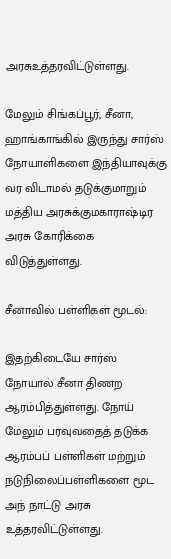அரசுஉத்தரவிட்டுள்ளது.

மேலும் சிங்கப்பூர், சீனா, ஹாங்காங்கில் இருந்து சார்ஸ் நோயாளிகளை இந்தியாவுக்கு வர விடாமல் தடுக்குமாறும் மத்திய அரசுக்குமகாராஷ்டிர அரசு கோரிக்கை விடுத்துள்ளது.

சீனாவில் பள்ளிகள் மூடல்:

இதற்கிடையே சார்ஸ் நோயால் சீனா திணற ஆரம்பித்துள்ளது. நோய் மேலும் பரவுவதைத் தடுக்க ஆரம்பப் பள்ளிகள் மற்றும் நடுநிலைப்பள்ளிகளை மூட அந் நாட்டு அரசு உத்தரவிட்டுள்ளது.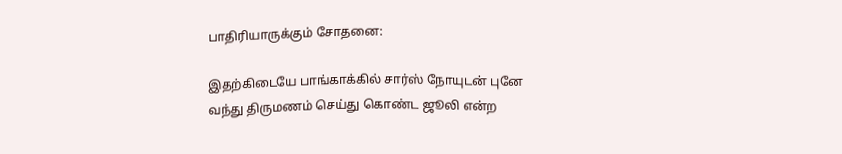பாதிரியாருக்கும் சோதனை:

இதற்கிடையே பாங்காக்கில் சார்ஸ் நோயுடன் புனே வந்து திருமணம் செய்து கொண்ட ஜூலி என்ற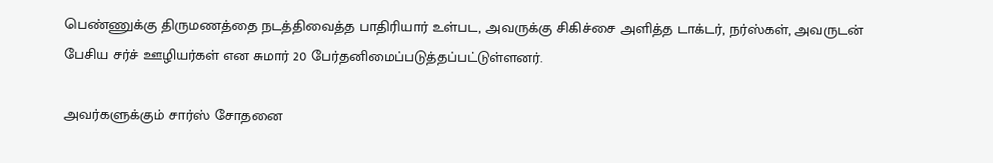பெண்ணுக்கு திருமணத்தை நடத்திவைத்த பாதிரியார் உள்பட, அவருக்கு சிகிச்சை அளித்த டாக்டர், நர்ஸ்கள், அவருடன் பேசிய சர்ச் ஊழியர்கள் என சுமார் 20 பேர்தனிமைப்படுத்தப்பட்டுள்ளனர்.

அவர்களுக்கும் சார்ஸ் சோதனை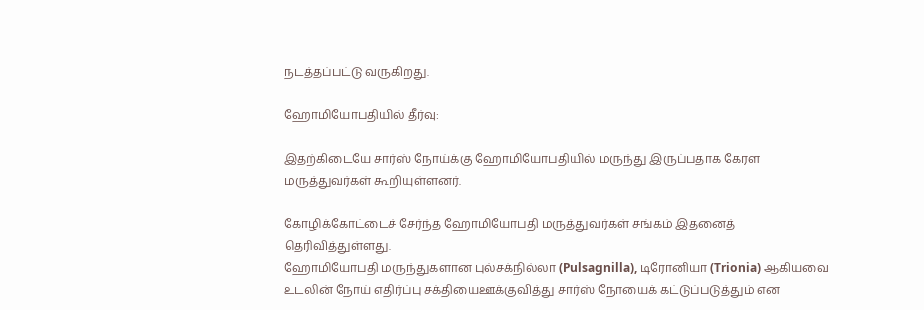நடத்தப்பட்டு வருகிறது.

ஹோமியோபதியில் தீர்வு:

இதற்கிடையே சார்ஸ் நோய்க்கு ஹோமியோபதியில் மருந்து இருப்பதாக கேரள மருத்துவர்கள் கூறியுள்ளனர்.

கோழிக்கோட்டைச் சேர்ந்த ஹோமியோபதி மருத்துவர்கள் சங்கம் இதனைத் தெரிவித்துள்ளது.
ஹோமியோபதி மருந்துகளான புல்சக்நில்லா (Pulsagnilla), டிரோனியா (Trionia) ஆகியவை உடலின் நோய் எதிர்ப்பு சக்தியைஊக்குவித்து சார்ஸ் நோயைக் கட்டுப்படுத்தும் என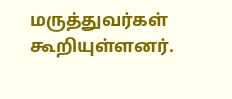மருத்துவர்கள் கூறியுள்ளனர்.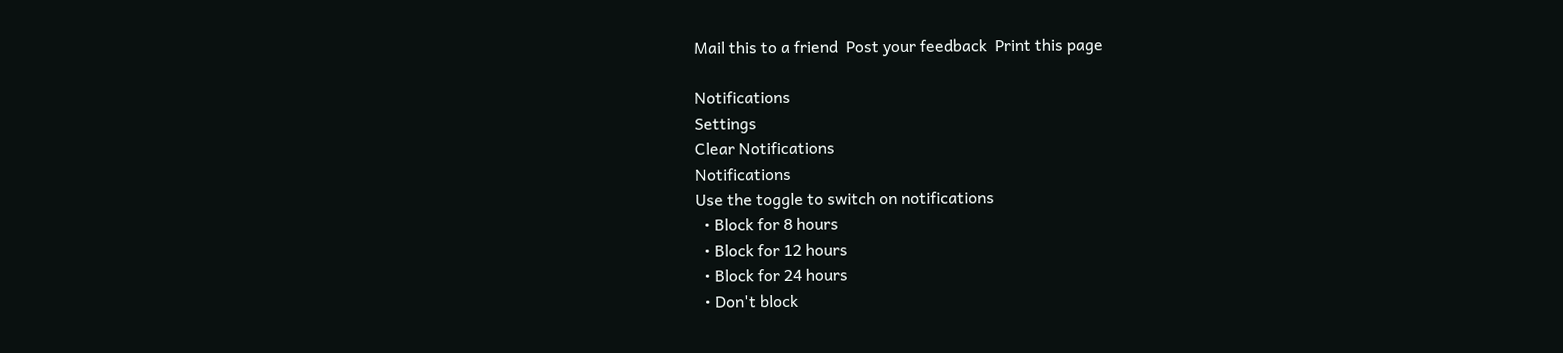Mail this to a friend  Post your feedback  Print this page

Notifications
Settings
Clear Notifications
Notifications
Use the toggle to switch on notifications
  • Block for 8 hours
  • Block for 12 hours
  • Block for 24 hours
  • Don't block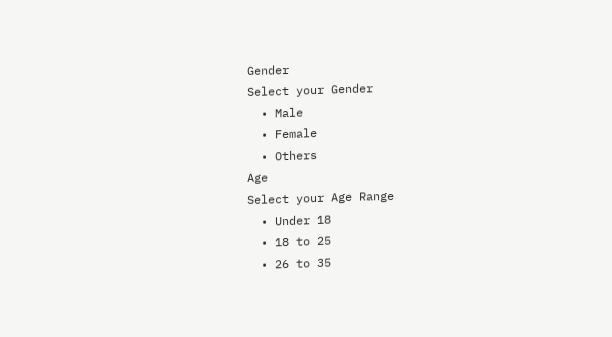Gender
Select your Gender
  • Male
  • Female
  • Others
Age
Select your Age Range
  • Under 18
  • 18 to 25
  • 26 to 35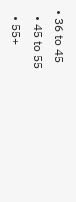• 36 to 45
  • 45 to 55
  • 55+